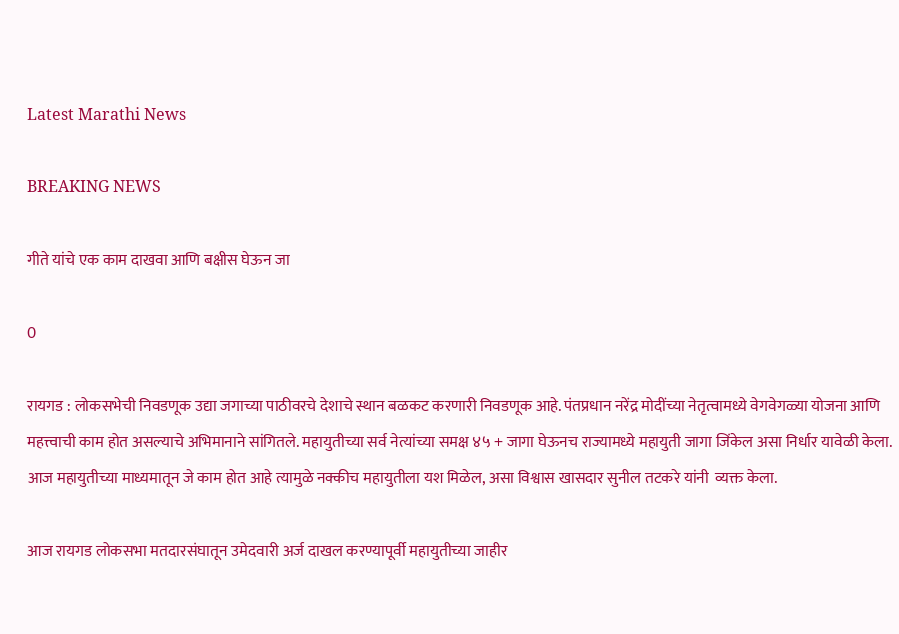Latest Marathi News

BREAKING NEWS

गीते यांचे एक काम दाखवा आणि बक्षीस घेऊन जा

0

रायगड : लोकसभेची निवडणूक उद्या जगाच्या पाठीवरचे देशाचे स्थान बळकट करणारी निवडणूक आहे. पंतप्रधान नरेंद्र मोदींच्या नेतृत्वामध्ये वेगवेगळ्या योजना आणि महत्त्वाची काम होत असल्याचे अभिमानाने सांगितले. महायुतीच्या सर्व नेत्यांच्या समक्ष ४५ + जागा घेऊनच राज्यामध्ये महायुती जागा जिंकेल असा निर्धार यावेळी केला. आज महायुतीच्या माध्यमातून जे काम होत आहे त्यामुळे नक्कीच महायुतीला यश मिळेल, असा विश्वास खासदार सुनील तटकरे यांनी  व्यक्त केला.

आज रायगड लोकसभा मतदारसंघातून उमेदवारी अर्ज दाखल करण्यापूर्वी महायुतीच्या जाहीर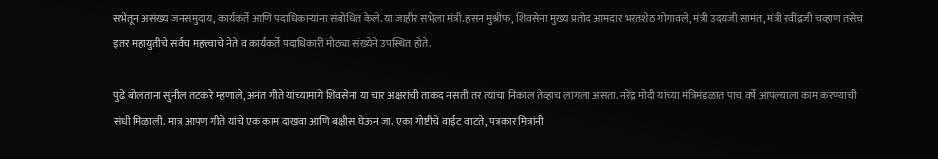सभेतून असंख्य जनसमुदाय, कार्यकर्ते आणि पदाधिकाऱ्यांना संबोधित केले. या जाहीर सभेला मंत्री.हसन मुश्रीफ, शिवसेना मुख्य प्रतोद आमदार भरतशेठ गोगावले, मंत्री उदयजी सामंत, मंत्री रवींद्रजी चव्हाण तसेच इतर महायुतीचे सर्वच महत्त्वाचे नेते व कार्यकर्ते पदाधिकारी मोठ्या संख्येने उपस्थित होते.

पुढे बोलताना सुनील तटकरे म्हणाले, अनंत गीते यांच्यामागे शिवसेना या चार अक्षरांची ताकद नसती तर त्यांचा निकाल तेव्हाच लागला असता. नरेंद्र मोदी यांच्या मंत्रिमंडळात पाच वर्षे आपल्याला काम करण्याची संधी मिळाली. मात्र आपण गीते यांचे एक काम दाखवा आणि बक्षीस घेऊन जा. एका गोष्टीचे वाईट वाटते, पत्रकार मित्रांनी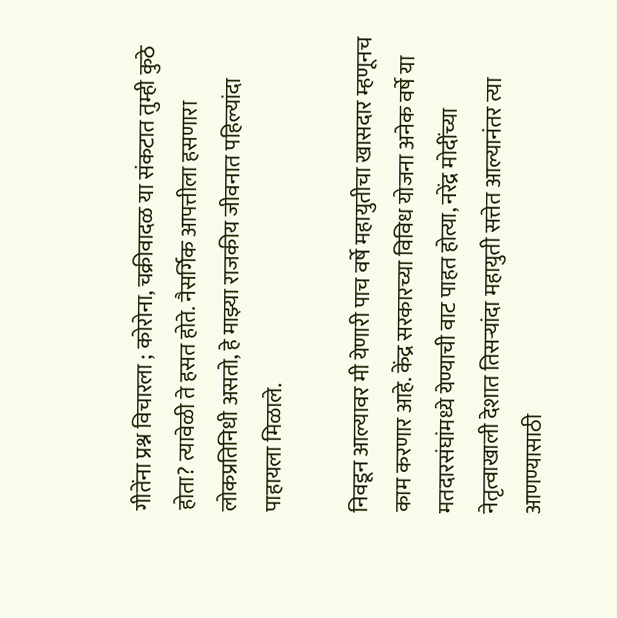गीतेंना प्रश्न विचारला ; कोरोना, चक्रीवादळ या संकटात तुम्ही कुठे होता? त्यावेळी ते हसत होते. नैसर्गिक आपत्तीला हसणारा लोकप्रतिनिधी असतो, हे माझ्या राजकीय जीवनात पहिल्यांदा पाहायला मिळाले.

निवडून आल्यावर मी येणारी पाच वर्षे महायुतीचा खासदार म्हणूनच काम करणार आहे. केंद्र सरकारच्या विविध योजना अनेक वर्षे या मतदारसंघांमध्ये येण्याची वाट पाहत होत्या, नरेंद्र मोदींच्या नेतृत्वाखाली देशात तिसऱ्यांदा महायुती सत्तेत आल्यानंतर त्या आणण्यासाठी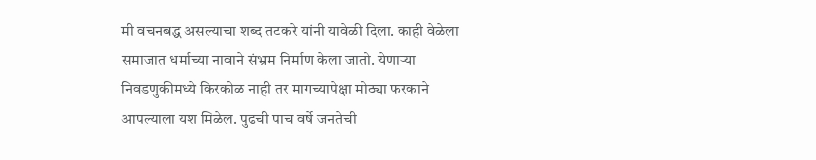मी वचनबद्ध असल्याचा शब्द तटकरे यांनी यावेळी दिला. काही वेळेला समाजात धर्माच्या नावाने संभ्रम निर्माण केला जातो. येणाऱ्या निवडणुकीमध्ये किरकोळ नाही तर मागच्यापेक्षा मोठ्या फरकाने आपल्याला यश मिळेल. पुढची पाच वर्षे जनतेची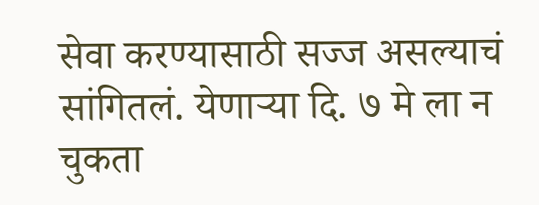सेवा करण्यासाठी सज्ज असल्याचं सांगितलं. येणाऱ्या दि. ७ मे ला न चुकता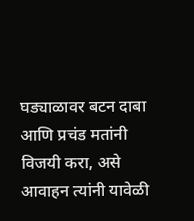घड्याळावर बटन दाबा आणि प्रचंड मतांनी विजयी करा, असे आवाहन त्यांनी यावेळी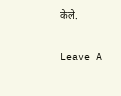केले.

Leave A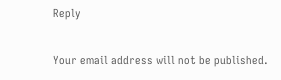Reply

Your email address will not be published.